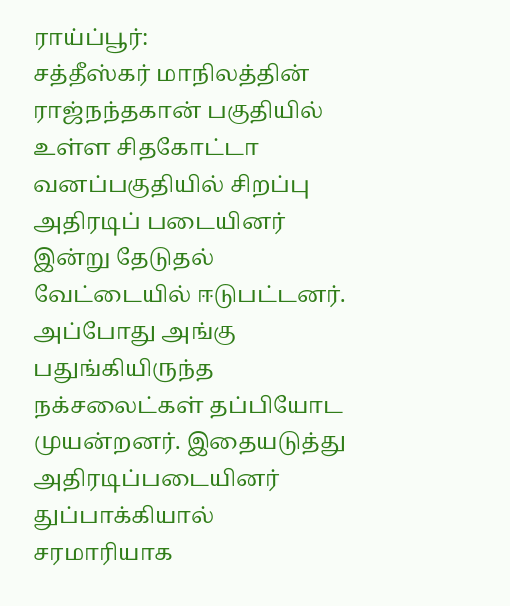ராய்ப்பூர்:
சத்தீஸ்கர் மாநிலத்தின் ராஜ்நந்தகான் பகுதியில் உள்ள சிதகோட்டா வனப்பகுதியில் சிறப்பு அதிரடிப் படையினர் இன்று தேடுதல் வேட்டையில் ஈடுபட்டனர்.
அப்போது அங்கு பதுங்கியிருந்த நக்சலைட்கள் தப்பியோட முயன்றனர். இதையடுத்து அதிரடிப்படையினர் துப்பாக்கியால் சரமாரியாக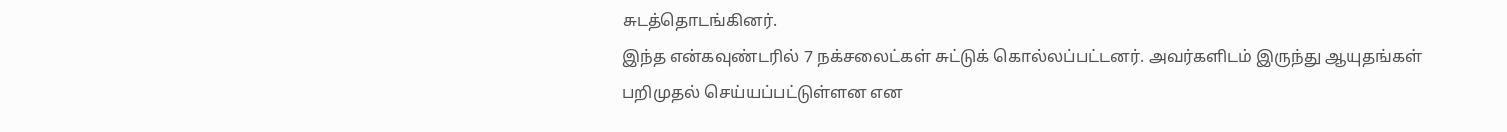சுடத்தொடங்கினர்.
இந்த என்கவுண்டரில் 7 நக்சலைட்கள் சுட்டுக் கொல்லப்பட்டனர். அவர்களிடம் இருந்து ஆயுதங்கள் பறிமுதல் செய்யப்பட்டுள்ளன என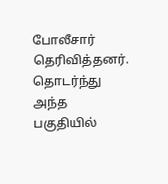போலீசார் தெரிவித்தனர். தொடர்ந்து அந்த பகுதியில்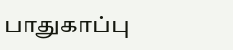பாதுகாப்பு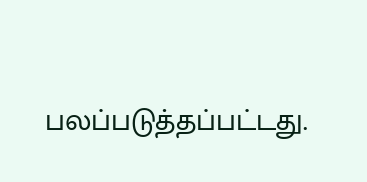பலப்படுத்தப்பட்டது.